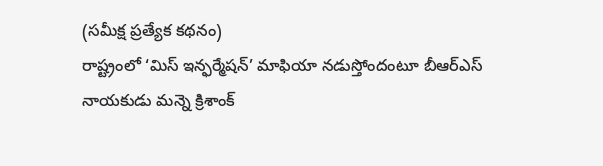(సమీక్ష ప్రత్యేక కథనం)
రాష్ట్రంలో ‘మిస్ ఇన్ఫర్మేషన్’ మాఫియా నడుస్తోందంటూ బీఆర్ఎస్ నాయకుడు మన్నె క్రిశాంక్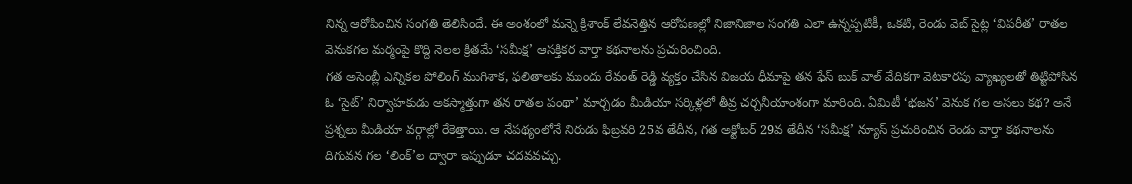నిన్న ఆరోపించిన సంగతి తెలిసిందే. ఈ అంశంలో మన్నె క్రిశాంక్ లేవనెత్తిన ఆరోపణల్లో నిజానిజాల సంగతి ఎలా ఉన్నప్పటికీ, ఒకటి, రెండు వెబ్ సైట్ల ‘విపరీత’ రాతల వెనుకగల మర్మంపై కొద్ది నెలల క్రితమే ‘సమీక్ష’ ఆసక్తికర వార్తా కథనాలను ప్రచురించింది.
గత అసెంబ్లీ ఎన్నికల పోలింగ్ ముగిశాక, ఫలితాలకు ముందు రేవంత్ రెడ్డి వ్యక్తం చేసిన విజయ ధీమాపై తన ఫేస్ బుక్ వాల్ వేదికగా వెటకారపు వ్యాఖ్యలతో తిట్టిపోసిన ఓ ‘సైట్’ నిర్వాహకుడు అకస్మాత్తుగా తన రాతల పంథా’ మార్చడం మీడియా సర్కిళ్లలో తీవ్ర చర్చనీయాంశంగా మారింది. ఏమిటీ ‘భజన’ వెనుక గల అసలు కథ? అనే ప్రశ్నలు మీడియా వర్గాల్లో రేకెత్తాయి. ఆ నేపథ్యంలోనే నిరుడు ఫిబ్రవరి 25వ తేదీన, గత అక్టోబర్ 29వ తేదీన ‘సమీక్ష’ న్యూస్ ప్రచురించిన రెండు వార్తా కథనాలను దిగువన గల ‘లింక్’ల ద్వారా ఇప్పుడూ చదవవచ్చు.